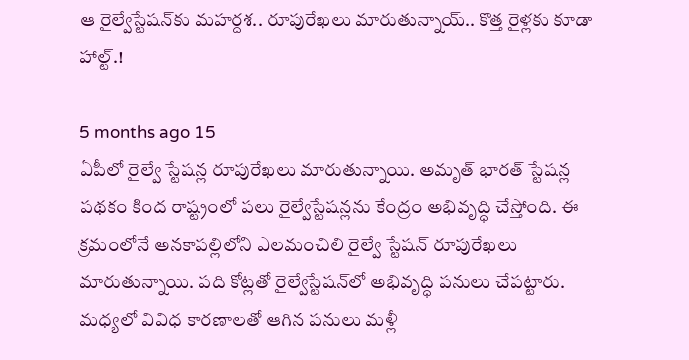ఆ రైల్వేస్టేషన్‌కు మహర్దశ.. రూపురేఖలు మారుతున్నాయ్.. కొత్త రైళ్లకు కూడా హాల్ట్.!

5 months ago 15
ఏపీలో రైల్వే స్టేషన్ల రూపురేఖలు మారుతున్నాయి. అమృత్ భారత్ స్టేషన్ల పథకం కింద రాష్ట్రంలో పలు రైల్వేస్టేషన్లను కేంద్రం అభివృద్ధి చేస్తోంది. ఈ క్రమంలోనే అనకాపల్లిలోని ఎలమంచిలి రైల్వే స్టేషన్ రూపురేఖలు మారుతున్నాయి. పది కోట్లతో రైల్వేస్టేషన్‌లో అభివృద్ధి పనులు చేపట్టారు. మధ్యలో వివిధ కారణాలతో ఆగిన పనులు మళ్లీ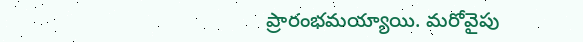ప్రారంభమయ్యాయి. మరోవైపు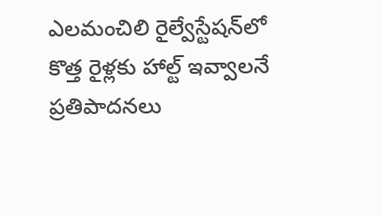ఎలమంచిలి రైల్వేస్టేషన్‌లో కొత్త రైళ్లకు హాల్ట్ ఇవ్వాలనే ప్రతిపాదనలు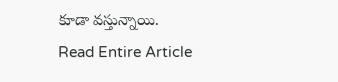కూడా వస్తున్నాయి.
Read Entire Article